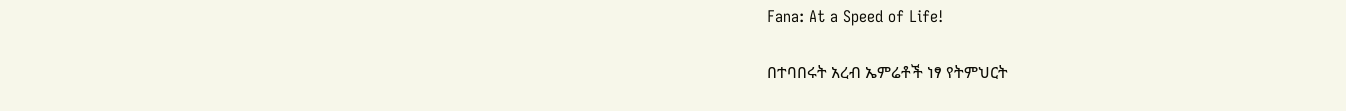Fana: At a Speed of Life!

በተባበሩት አረብ ኤምሬቶች ነፃ የትምህርት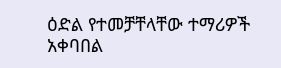ዕድል የተመቻቸላቸው ተማሪዎች አቀባበል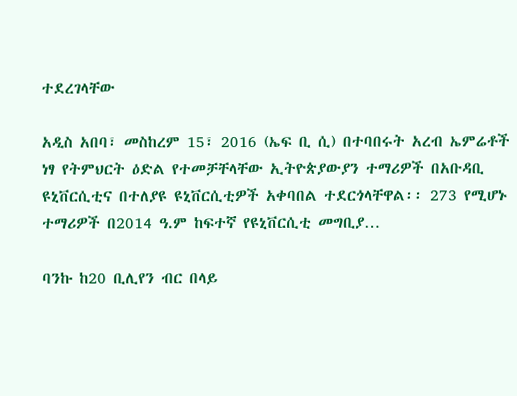ተደረገላቸው

አዲስ አበባ፣ መስከረም 15፣ 2016 (ኤፍ ቢ ሲ) በተባበሩት አረብ ኤምሬቶች ነፃ የትምህርት ዕድል የተመቻቸላቸው ኢትዮጵያውያን ተማሪዎች በአቡዳቢ ዩኒቨርሲቲና በተለያዩ ዩኒቨርሲቲዎች አቀባበል ተደርጎላቸዋል፡፡ 273 የሚሆኑ ተማሪዎች በ2014 ዓ.ም ከፍተኛ የዩኒቨርሲቲ መግቢያ…

ባንኩ ከ20 ቢሊየን ብር በላይ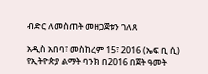ብድር ለመስጠት መዘጋጀቱን ገለጸ

አዲስ አበባ፣ መስከረም 15፣ 2016 (ኤፍ ቢ ሲ) የኢትዮጵያ ልማት ባንክ በ2016 በጀት ዓመት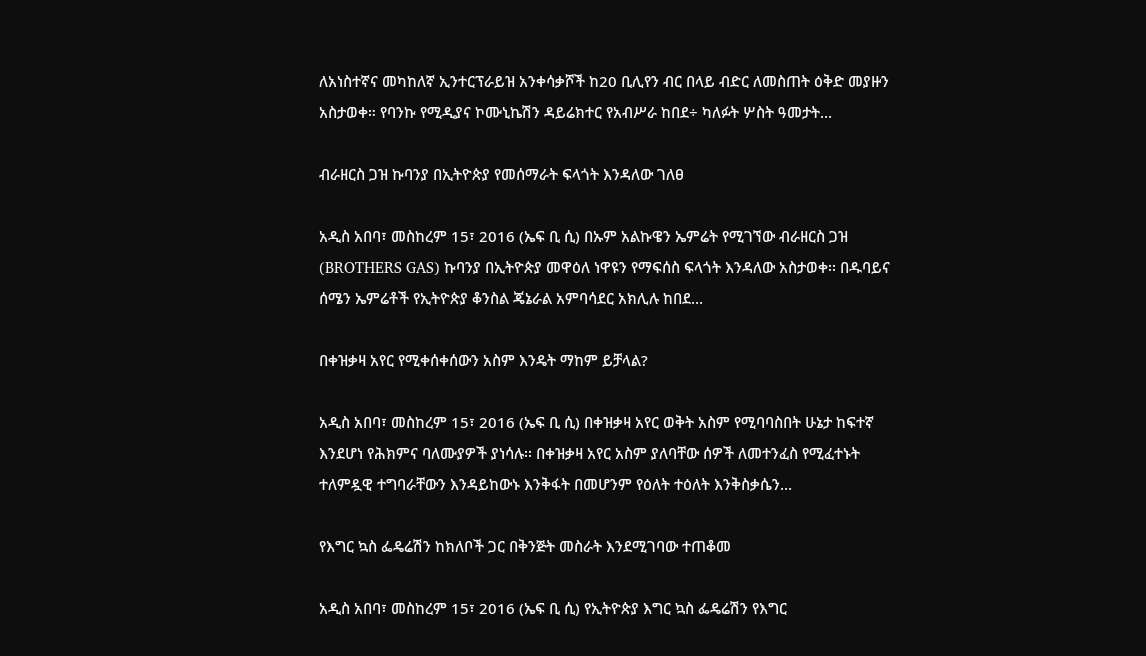ለአነስተኛና መካከለኛ ኢንተርፕራይዝ አንቀሳቃሾች ከ20 ቢሊየን ብር በላይ ብድር ለመስጠት ዕቅድ መያዙን አስታወቀ። የባንኩ የሚዲያና ኮሙኒኬሽን ዳይሬክተር የአብሥራ ከበደ÷ ካለፉት ሦስት ዓመታት…

ብራዘርስ ጋዝ ኩባንያ በኢትዮጵያ የመሰማራት ፍላጎት እንዳለው ገለፀ

አዲስ አበባ፣ መስከረም 15፣ 2016 (ኤፍ ቢ ሲ) በኡም አልኩዌን ኤምሬት የሚገኘው ብራዘርስ ጋዝ (BROTHERS GAS) ኩባንያ በኢትዮጵያ መዋዕለ ነዋዩን የማፍሰስ ፍላጎት እንዳለው አስታወቀ፡፡ በዱባይና ሰሜን ኤምሬቶች የኢትዮጵያ ቆንስል ጄኔራል አምባሳደር አክሊሉ ከበደ…

በቀዝቃዛ አየር የሚቀሰቀሰውን አስም እንዴት ማከም ይቻላል?

አዲስ አበባ፣ መስከረም 15፣ 2016 (ኤፍ ቢ ሲ) በቀዝቃዛ አየር ወቅት አስም የሚባባስበት ሁኔታ ከፍተኛ እንደሆነ የሕክምና ባለሙያዎች ያነሳሉ፡፡ በቀዝቃዛ አየር አስም ያለባቸው ሰዎች ለመተንፈስ የሚፈተኑት ተለምዷዊ ተግባራቸውን እንዳይከውኑ እንቅፋት በመሆንም የዕለት ተዕለት እንቅስቃሴን…

የእግር ኳስ ፌዴሬሽን ከክለቦች ጋር በቅንጅት መስራት እንደሚገባው ተጠቆመ

አዲስ አበባ፣ መስከረም 15፣ 2016 (ኤፍ ቢ ሲ) የኢትዮጵያ እግር ኳስ ፌዴሬሽን የእግር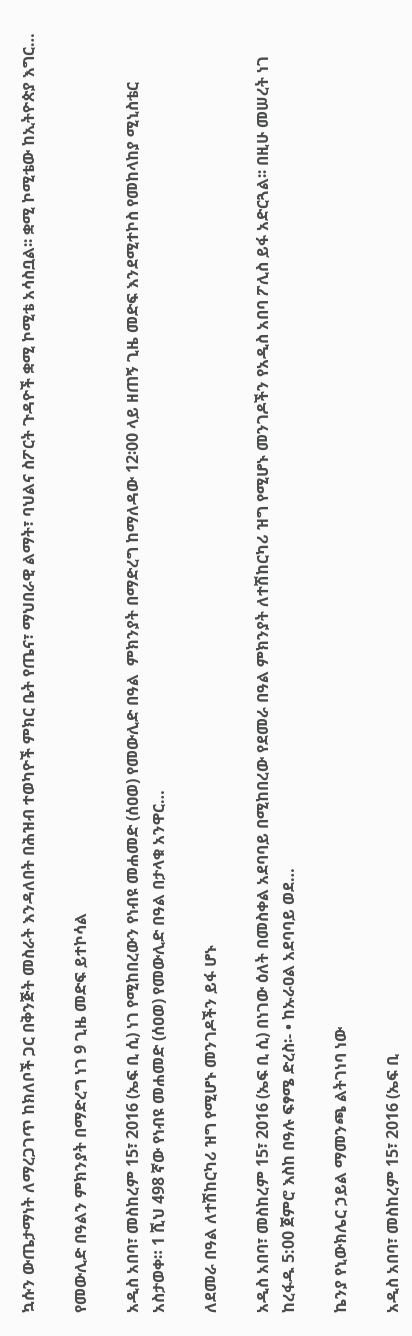ኳሱን ውጤታማነት ለማረጋገጥ ከክለቦች ጋር በቅንጅት መስራት እንዳለበት በሕዝብ ተወካዮች ምክር ቤት የጤና፣ ማህበራዊ ልማት፣ ባህልና ስፖርት ጉዳዮች ቋሚ ኮሚቴ አሳስቧል፡፡ ቋሚ ኮሚቴው ከኢትዮጵያ እግር…

የመውሊድ በዓልን ምክንያት በማድረግ ነገ 9 ጊዜ መድፍ ይተኮሳል

አዲስ አበባ፣ መስከረም 15፣ 2016 (ኤፍ ቢ ሲ) ነገ የሚከበረውን የነብዩ መሐመድ (ሰዐወ) የመውሊድ በዓል  ምክንያት በማድረግ ከማለዳው 12፡00 ላይ ዘጠኝ ጊዜ መድፍ እንደሚተኮስ የመከላከያ ሚኒስቴር አስታወቀ። 1 ሺህ 498 ኛው የነብዩ መሐመድ (ሰዐወ) የመውሊድ በዓል በታላቁ አንዋር…

ለደመራ በዓል ለተሽከርካሪ ዝግ የሚሆኑ መንገዶችን ይፋ ሆኑ

አዲስ አበባ፣ መስከረም 15፣ 2016 (ኤፍ ቢ ሲ) በነገው ዕለት በመስቀል አደባባይ በሚከበረው የደመራ በዓል ምክንያት ለተሽከርካሪ ዝግ የሚሆኑ መንገዶችን የአዲስ አበባ ፖሊስ ይፋ አድርጓል፡፡ በዚሁ መሠረት ነገ ከረፋዱ 5:00 ጀምሮ እስከ በዓሉ ፍፃሜ ድረስ፡- • ከኡራዐል አደባባይ ወደ…

ኬንያ የኒውክሌር ኃይል ማመንጫ ልትገነባ ነው

አዲስ አበባ፣ መስከረም 15፣ 2016 (ኤፍ ቢ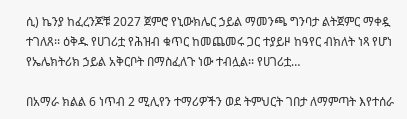ሲ) ኬንያ ከፈረንጆቹ 2027 ጀምሮ የኒውክሌር ኃይል ማመንጫ ግንባታ ልትጀምር ማቀዷ ተገለጸ፡፡ ዕቅዱ የሀገሪቷ የሕዝብ ቁጥር ከመጨመሩ ጋር ተያይዞ ከዓየር ብክለት ነጻ የሆነ የኤሌክትሪክ ኃይል አቅርቦት በማስፈለጉ ነው ተብሏል፡፡ የሀገሪቷ…

በአማራ ክልል 6 ነጥብ 2 ሚሊየን ተማሪዎችን ወደ ትምህርት ገበታ ለማምጣት እየተሰራ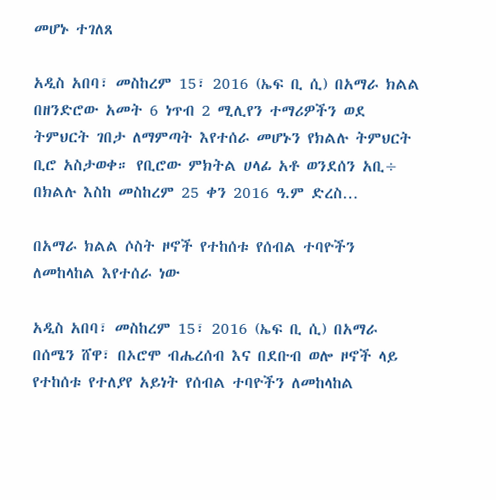መሆኑ ተገለጸ

አዲስ አበባ፣ መስከረም 15፣ 2016 (ኤፍ ቢ ሲ) በአማራ ክልል በዘንድሮው አመት 6 ነጥብ 2 ሚሊየን ተማሪዎችን ወደ ትምህርት ገበታ ለማምጣት እየተሰራ መሆኑን የክልሉ ትምህርት ቢሮ አስታወቀ። የቢሮው ምክትል ሀላፊ አቶ ወንደሰን አቢ÷ በክልሉ እስከ መስከረም 25 ቀን 2016 ዓ.ም ድረስ…

በአማራ ክልል ሶስት ዞኖች የተከሰቱ የሰብል ተባዮችን ለመከላከል እየተሰራ ነው

አዲስ አበባ፣ መስከረም 15፣ 2016 (ኤፍ ቢ ሲ) በአማራ በሰሜን ሸዋ፣ በኦሮሞ ብሔረሰብ እና በደቡብ ወሎ ዞኖች ላይ የተከሰቱ የተለያየ አይነት የሰብል ተባዮችን ለመከላከል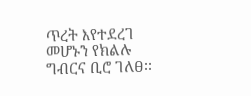ጥረት እየተደረገ መሆኑን የክልሉ ግብርና ቢሮ ገለፀ፡፡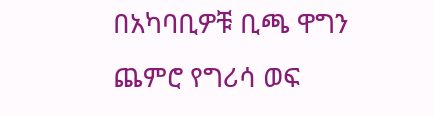በአካባቢዎቹ ቢጫ ዋግን ጨምሮ የግሪሳ ወፍ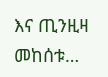እና ጢንዚዛ መከሰቱ…